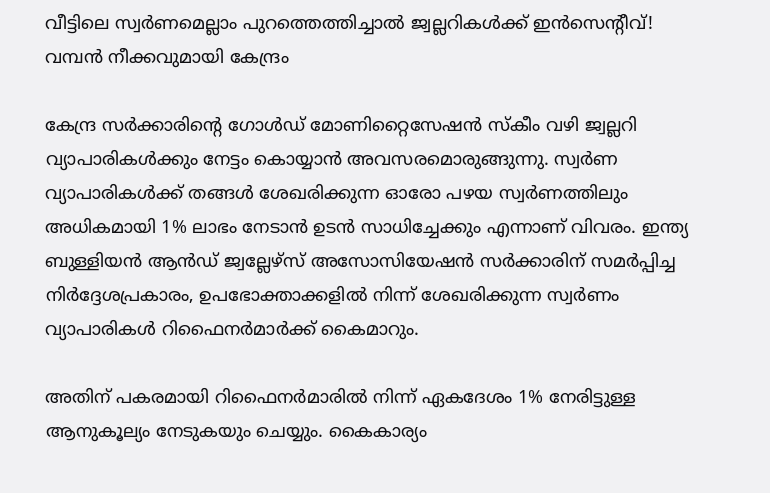വീട്ടിലെ സ്വര്‍ണമെല്ലാം പുറത്തെത്തിച്ചാല്‍ ജ്വല്ലറികള്‍ക്ക് ഇന്‍സെന്റീവ്! വമ്പന്‍ നീക്കവുമായി കേന്ദ്രം

കേന്ദ്ര സര്‍ക്കാരിന്റെ ഗോള്‍ഡ് മോണിറ്റൈസേഷന്‍ സ്‌കീം വഴി ജ്വല്ലറി വ്യാപാരികള്‍ക്കും നേട്ടം കൊയ്യാന്‍ അവസരമൊരുങ്ങുന്നു. സ്വര്‍ണ വ്യാപാരികള്‍ക്ക് തങ്ങള്‍ ശേഖരിക്കുന്ന ഓരോ പഴയ സ്വര്‍ണത്തിലും അധികമായി 1% ലാഭം നേടാന്‍ ഉടന്‍ സാധിച്ചേക്കും എന്നാണ് വിവരം. ഇന്ത്യ ബുള്ളിയന്‍ ആന്‍ഡ് ജ്വല്ലേഴ്‌സ് അസോസിയേഷന്‍ സര്‍ക്കാരിന് സമര്‍പ്പിച്ച നിര്‍ദ്ദേശപ്രകാരം, ഉപഭോക്താക്കളില്‍ നിന്ന് ശേഖരിക്കുന്ന സ്വര്‍ണം വ്യാപാരികള്‍ റിഫൈനര്‍മാര്‍ക്ക് കൈമാറും.

അതിന് പകരമായി റിഫൈനര്‍മാരില്‍ നിന്ന് ഏകദേശം 1% നേരിട്ടുള്ള ആനുകൂല്യം നേടുകയും ചെയ്യും. കൈകാര്യം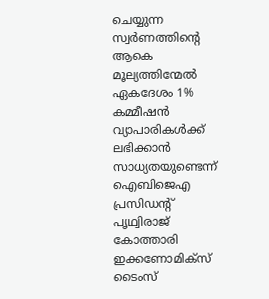ചെയ്യുന്ന സ്വര്‍ണത്തിന്റെ ആകെ മൂല്യത്തിന്മേല്‍ ഏകദേശം 1% കമ്മീഷന്‍ വ്യാപാരികള്‍ക്ക് ലഭിക്കാന്‍ സാധ്യതയുണ്ടെന്ന് ഐബിജെഎ പ്രസിഡന്റ് പൃഥ്വിരാജ് കോത്താരി ഇക്കണോമിക്‌സ് ടൈംസ്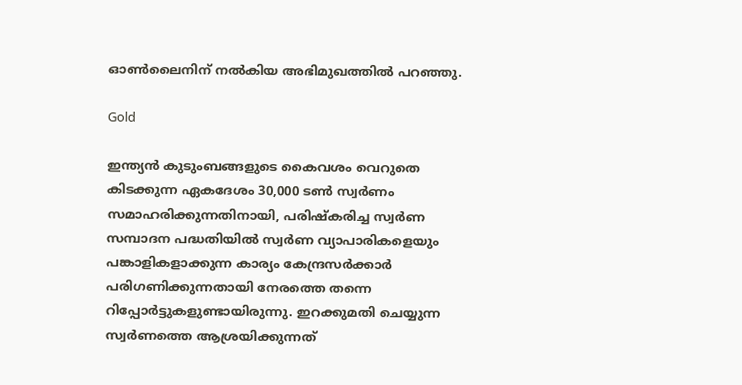ഓണ്‍ലൈനിന് നല്‍കിയ അഭിമുഖത്തില്‍ പറഞ്ഞു.

Gold

ഇന്ത്യന്‍ കുടുംബങ്ങളുടെ കൈവശം വെറുതെ കിടക്കുന്ന ഏകദേശം 30,000 ടണ്‍ സ്വര്‍ണം സമാഹരിക്കുന്നതിനായി, പരിഷ്‌കരിച്ച സ്വര്‍ണ സമ്പാദന പദ്ധതിയില്‍ സ്വര്‍ണ വ്യാപാരികളെയും പങ്കാളികളാക്കുന്ന കാര്യം കേന്ദ്രസര്‍ക്കാര്‍ പരിഗണിക്കുന്നതായി നേരത്തെ തന്നെ റിപ്പോര്‍ട്ടുകളുണ്ടായിരുന്നു. ഇറക്കുമതി ചെയ്യുന്ന സ്വര്‍ണത്തെ ആശ്രയിക്കുന്നത്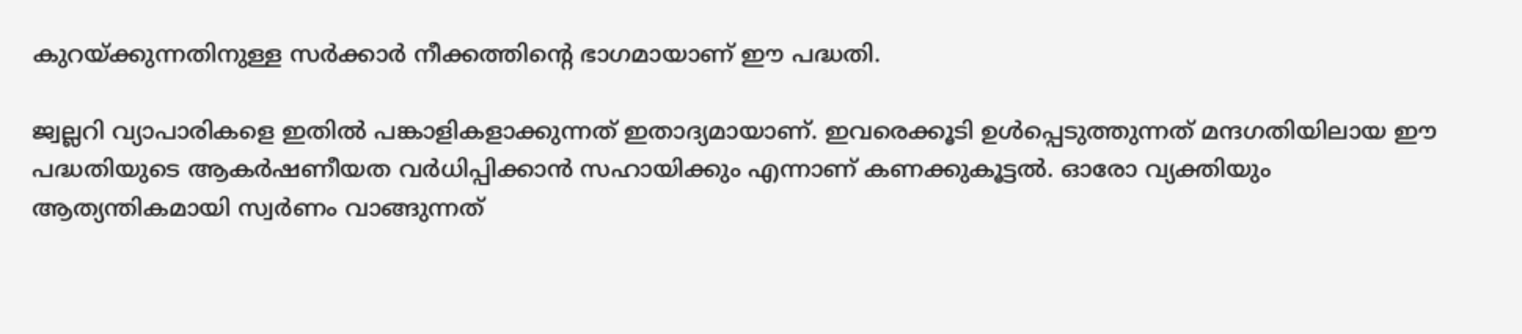കുറയ്ക്കുന്നതിനുള്ള സര്‍ക്കാര്‍ നീക്കത്തിന്റെ ഭാഗമായാണ് ഈ പദ്ധതി.

ജ്വല്ലറി വ്യാപാരികളെ ഇതില്‍ പങ്കാളികളാക്കുന്നത് ഇതാദ്യമായാണ്. ഇവരെക്കൂടി ഉള്‍പ്പെടുത്തുന്നത് മന്ദഗതിയിലായ ഈ പദ്ധതിയുടെ ആകര്‍ഷണീയത വര്‍ധിപ്പിക്കാന്‍ സഹായിക്കും എന്നാണ് കണക്കുകൂട്ടല്‍. ഓരോ വ്യക്തിയും ആത്യന്തികമായി സ്വര്‍ണം വാങ്ങുന്നത്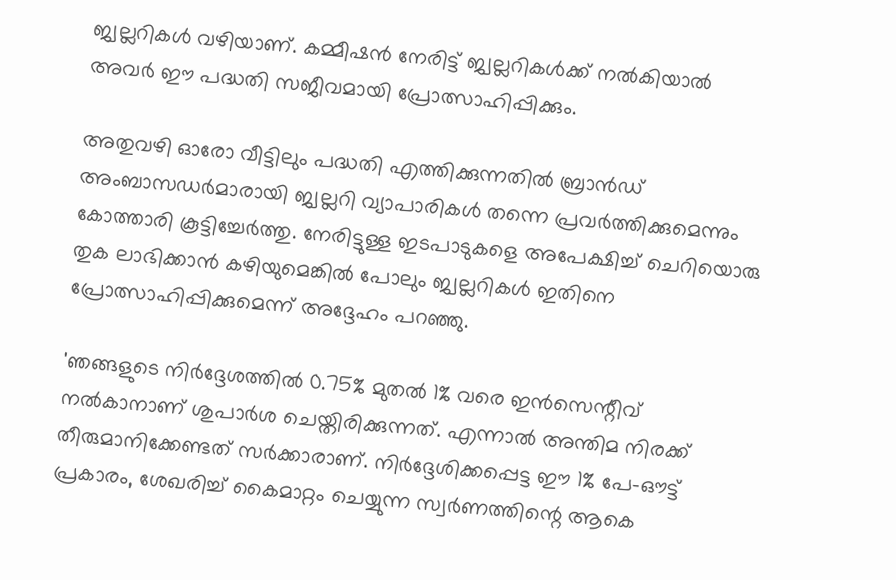ജ്വല്ലറികള്‍ വഴിയാണ്. കമ്മീഷന്‍ നേരിട്ട് ജ്വല്ലറികള്‍ക്ക് നല്‍കിയാല്‍ അവര്‍ ഈ പദ്ധതി സജീവമായി പ്രോത്സാഹിപ്പിക്കും.

അതുവഴി ഓരോ വീട്ടിലും പദ്ധതി എത്തിക്കുന്നതില്‍ ബ്രാന്‍ഡ് അംബാസഡര്‍മാരായി ജ്വല്ലറി വ്യാപാരികള്‍ തന്നെ പ്രവര്‍ത്തിക്കുമെന്നും കോത്താരി കൂട്ടിച്ചേര്‍ത്തു. നേരിട്ടുള്ള ഇടപാടുകളെ അപേക്ഷിച്ച് ചെറിയൊരു തുക ലാഭിക്കാന്‍ കഴിയുമെങ്കില്‍ പോലും ജ്വല്ലറികള്‍ ഇതിനെ പ്രോത്സാഹിപ്പിക്കുമെന്ന് അദ്ദേഹം പറഞ്ഞു.

'ഞങ്ങളുടെ നിര്‍ദ്ദേശത്തില്‍ 0.75% മുതല്‍ 1% വരെ ഇന്‍സെന്റീവ് നല്‍കാനാണ് ശുപാര്‍ശ ചെയ്തിരിക്കുന്നത്. എന്നാല്‍ അന്തിമ നിരക്ക് തീരുമാനിക്കേണ്ടത് സര്‍ക്കാരാണ്. നിര്‍ദ്ദേശിക്കപ്പെട്ട ഈ 1% പേ-ഔട്ട് പ്രകാരം, ശേഖരിച്ച് കൈമാറ്റം ചെയ്യുന്ന സ്വര്‍ണത്തിന്റെ ആകെ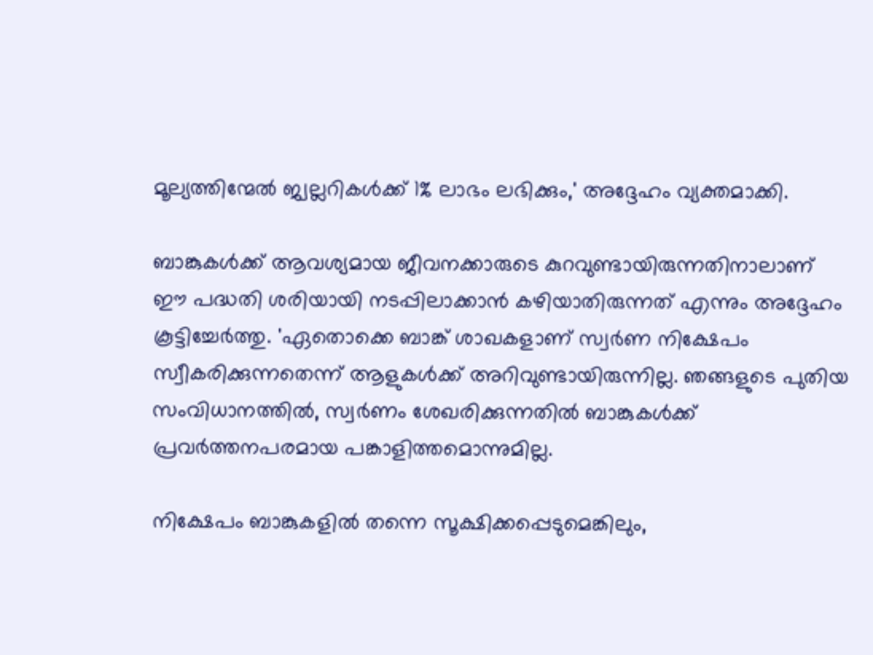മൂല്യത്തിന്മേല്‍ ജ്വല്ലറികള്‍ക്ക് 1% ലാഭം ലഭിക്കും,' അദ്ദേഹം വ്യക്തമാക്കി.

ബാങ്കുകള്‍ക്ക് ആവശ്യമായ ജീവനക്കാരുടെ കുറവുണ്ടായിരുന്നതിനാലാണ് ഈ പദ്ധതി ശരിയായി നടപ്പിലാക്കാന്‍ കഴിയാതിരുന്നത് എന്നും അദ്ദേഹം കൂട്ടിച്ചേര്‍ത്തു. 'ഏതൊക്കെ ബാങ്ക് ശാഖകളാണ് സ്വര്‍ണ നിക്ഷേപം സ്വീകരിക്കുന്നതെന്ന് ആളുകള്‍ക്ക് അറിവുണ്ടായിരുന്നില്ല. ഞങ്ങളുടെ പുതിയ സംവിധാനത്തില്‍, സ്വര്‍ണം ശേഖരിക്കുന്നതില്‍ ബാങ്കുകള്‍ക്ക് പ്രവര്‍ത്തനപരമായ പങ്കാളിത്തമൊന്നുമില്ല.

നിക്ഷേപം ബാങ്കുകളില്‍ തന്നെ സൂക്ഷിക്കപ്പെടുമെങ്കിലും,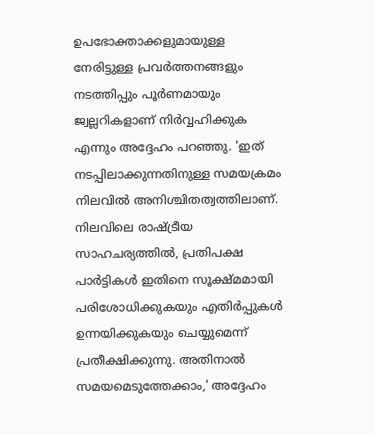ഉപഭോക്താക്കളുമായുള്ള നേരിട്ടുള്ള പ്രവര്‍ത്തനങ്ങളും നടത്തിപ്പും പൂര്‍ണമായും ജ്വല്ലറികളാണ് നിര്‍വ്വഹിക്കുക എന്നും അദ്ദേഹം പറഞ്ഞു. 'ഇത് നടപ്പിലാക്കുന്നതിനുള്ള സമയക്രമം നിലവില്‍ അനിശ്ചിതത്വത്തിലാണ്. നിലവിലെ രാഷ്ട്രീയ സാഹചര്യത്തില്‍, പ്രതിപക്ഷ പാര്‍ട്ടികള്‍ ഇതിനെ സൂക്ഷ്മമായി പരിശോധിക്കുകയും എതിര്‍പ്പുകള്‍ ഉന്നയിക്കുകയും ചെയ്യുമെന്ന് പ്രതീക്ഷിക്കുന്നു. അതിനാല്‍ സമയമെടുത്തേക്കാം,' അദ്ദേഹം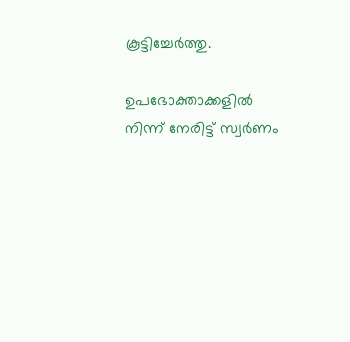കൂട്ടിച്ചേര്‍ത്തു.

ഉപഭോക്താക്കളില്‍ നിന്ന് നേരിട്ട് സ്വര്‍ണം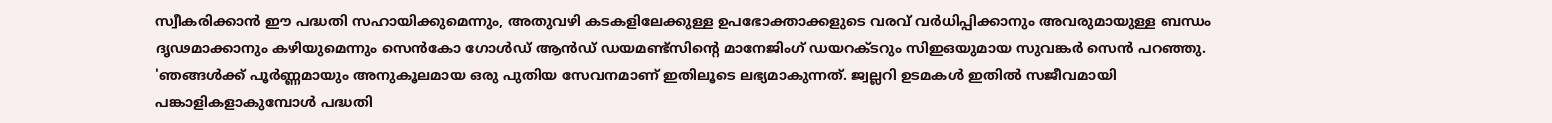സ്വീകരിക്കാന്‍ ഈ പദ്ധതി സഹായിക്കുമെന്നും, അതുവഴി കടകളിലേക്കുള്ള ഉപഭോക്താക്കളുടെ വരവ് വര്‍ധിപ്പിക്കാനും അവരുമായുള്ള ബന്ധം ദൃഢമാക്കാനും കഴിയുമെന്നും സെന്‍കോ ഗോള്‍ഡ് ആന്‍ഡ് ഡയമണ്ട്സിന്റെ മാനേജിംഗ് ഡയറക്ടറും സിഇഒയുമായ സുവങ്കര്‍ സെന്‍ പറഞ്ഞു. 'ഞങ്ങള്‍ക്ക് പൂര്‍ണ്ണമായും അനുകൂലമായ ഒരു പുതിയ സേവനമാണ് ഇതിലൂടെ ലഭ്യമാകുന്നത്. ജ്വല്ലറി ഉടമകള്‍ ഇതില്‍ സജീവമായി പങ്കാളികളാകുമ്പോള്‍ പദ്ധതി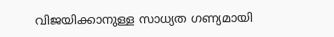വിജയിക്കാനുള്ള സാധ്യത ഗണ്യമായി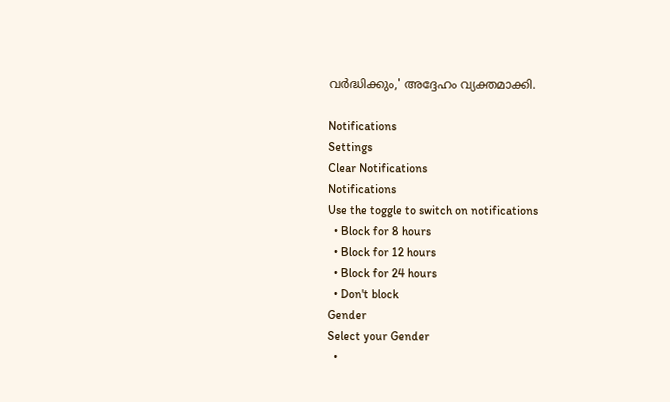വര്‍ദ്ധിക്കും,' അദ്ദേഹം വ്യക്തമാക്കി.

Notifications
Settings
Clear Notifications
Notifications
Use the toggle to switch on notifications
  • Block for 8 hours
  • Block for 12 hours
  • Block for 24 hours
  • Don't block
Gender
Select your Gender
  •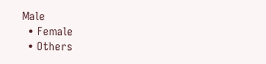Male
  • Female
  • Others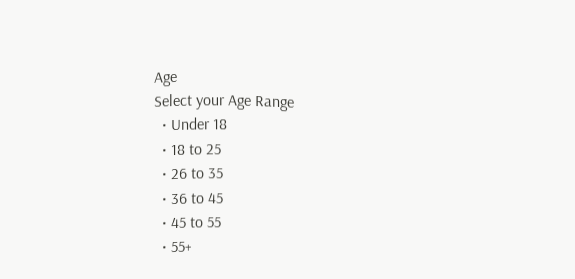Age
Select your Age Range
  • Under 18
  • 18 to 25
  • 26 to 35
  • 36 to 45
  • 45 to 55
  • 55+